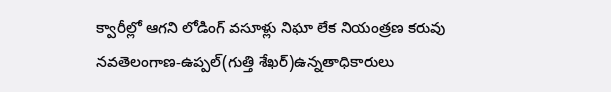క్వారీల్లో ఆగని లోడింగ్ వసూళ్లు నిఘా లేక నియంత్రణ కరువు నవతెలంగాణ-ఉప్పల్(గుత్తి శేఖర్)ఉన్నతాధికారులు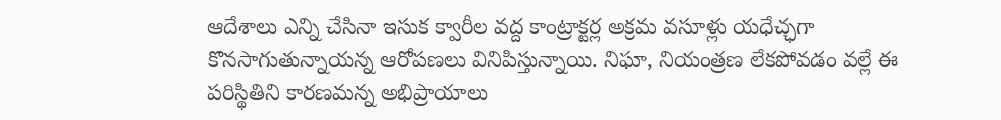ఆదేశాలు ఎన్ని చేసినా ఇసుక క్వారీల వద్ద కాంట్రాక్టర్ల అక్రమ వసూళ్లు యధేచ్ఛగా కొనసాగుతున్నాయన్న ఆరోపణలు వినిపిస్తున్నాయి. నిఘా, నియంత్రణ లేకపోవడం వల్లే ఈ పరిస్థితిని కారణమన్న అభిప్రాయాలు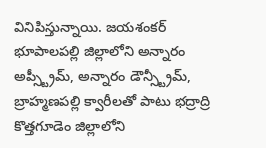వినిపిస్తున్నాయి. జయశంకర్ భూపాలపల్లి జిల్లాలోని అన్నారం అప్స్ట్రీమ్, అన్నారం డౌన్స్ట్రీమ్, బ్రాహ్మణపల్లి క్వారీలతో పాటు భద్రాద్రి కొత్తగూడెం జిల్లాలోని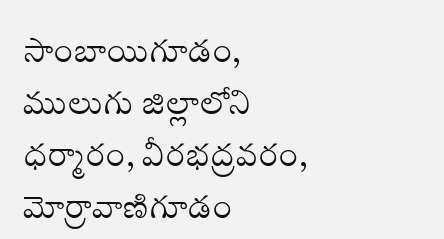సాంబాయిగూడం, ములుగు జిల్లాలోని ధర్మారం, వీరభద్రవరం, మోర్రావాణిగూడం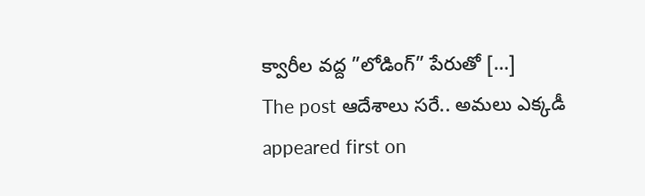క్వారీల వద్ద ”లోడింగ్” పేరుతో […]
The post ఆదేశాలు సరే.. అమలు ఎక్కడీ appeared first on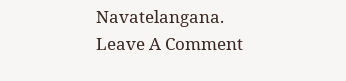Navatelangana.
Leave A Comment